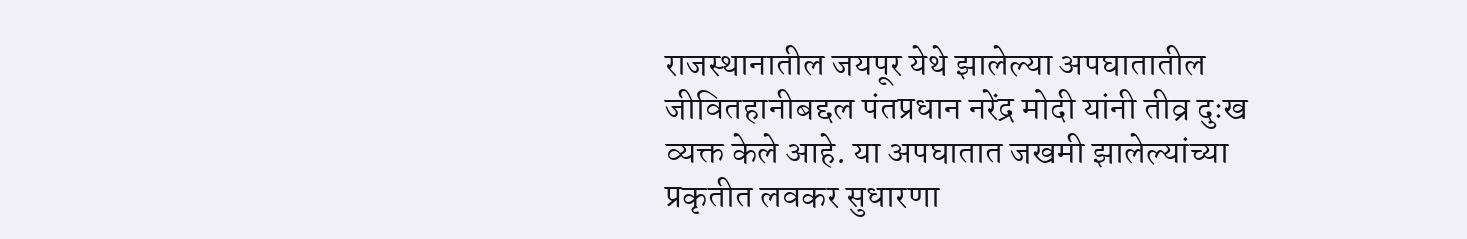राजस्थानातील जयपूर येथे झालेल्या अपघातातील जीवितहानीबद्दल पंतप्रधान नरेंद्र मोदी यांनी तीव्र दुःख व्यक्त केले आहे. या अपघातात जखमी झालेल्यांच्या प्रकृतीत लवकर सुधारणा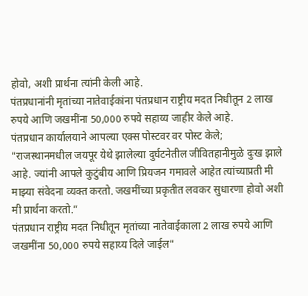होवो, अशी प्रार्थना त्यांनी केली आहे.
पंतप्रधानांनी मृतांच्या नातेवाईकांना पंतप्रधान राष्ट्रीय मदत निधीतून 2 लाख रुपये आणि जखमींना 50,000 रुपये सहाय्य जाहीर केले आहे.
पंतप्रधान कार्यालयाने आपल्या एक्स पोस्टवर वर पोस्ट केले;
"राजस्थानमधील जयपूर येथे झालेल्या दुर्घटनेतील जीवितहानीमुळे दुःख झाले आहे. ज्यांनी आपले कुटुंबीय आणि प्रियजन गमावले आहेत त्यांच्याप्रती मी माझ्या संवेदना व्यक्त करतो. जखमींच्या प्रकृतीत लवकर सुधारणा होवो अशी मी प्रार्थना करतो.”
पंतप्रधान राष्ट्रीय मदत निधीतून मृतांच्या नातेवाईकाला 2 लाख रुपये आणि जखमींना 50,000 रुपये सहाय्य दिले जाईल"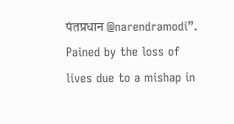पंतप्रधान @narendramodi”.
Pained by the loss of lives due to a mishap in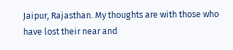Jaipur, Rajasthan. My thoughts are with those who have lost their near and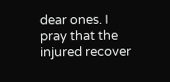dear ones. I pray that the injured recover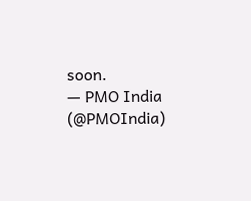soon.
— PMO India (@PMOIndia)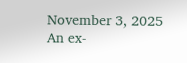November 3, 2025
An ex-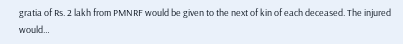gratia of Rs. 2 lakh from PMNRF would be given to the next of kin of each deceased. The injured would…